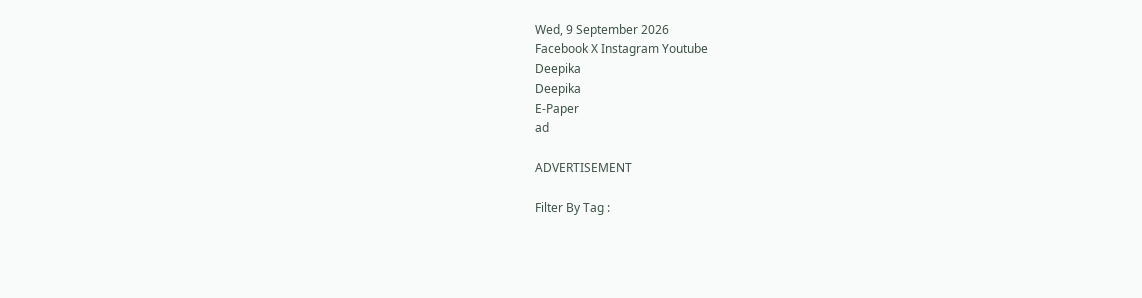Wed, 9 September 2026
Facebook X Instagram Youtube
Deepika
Deepika
E-Paper
ad

ADVERTISEMENT

Filter By Tag :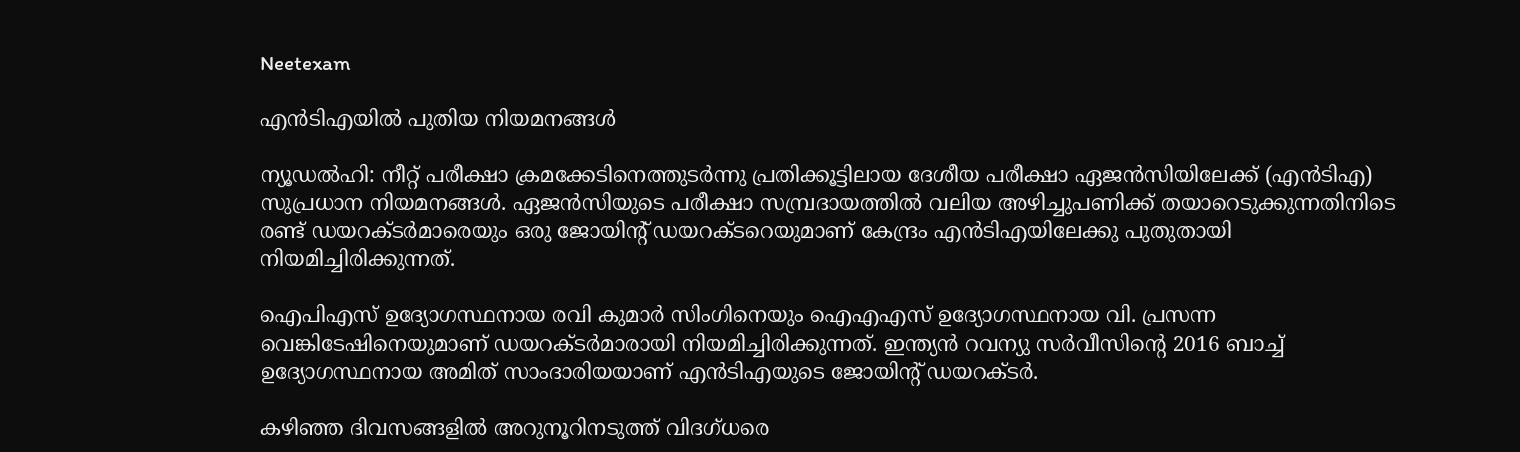Neetexam

എൻടിഎയിൽ പുതിയ നിയമനങ്ങൾ

ന്യൂഡൽഹി: നീറ്റ് പരീക്ഷാ ക്രമക്കേടിനെത്തുടർന്നു പ്രതിക്കൂട്ടിലായ ദേശീയ പരീക്ഷാ ഏജൻസിയിലേക്ക് (എൻടിഎ) സുപ്രധാന നിയമനങ്ങൾ. ഏജൻസിയുടെ പരീക്ഷാ സമ്പ്രദായത്തിൽ വലിയ അഴിച്ചുപണിക്ക് തയാറെടുക്കുന്നതിനിടെ രണ്ട് ഡയറക്‌ടർമാരെയും ഒരു ജോയിന്‍റ് ഡയറക്‌ടറെയുമാണ് കേന്ദ്രം എൻടിഎയിലേക്കു പുതുതായി നിയമിച്ചിരിക്കുന്നത്.

ഐപിഎസ് ഉദ്യോഗസ്ഥനായ രവി കുമാർ സിംഗിനെയും ഐഎഎസ് ഉദ്യോഗസ്ഥനായ വി. പ്രസന്ന വെങ്കിടേഷിനെയുമാണ് ഡയറക്‌ടർമാരായി നിയമിച്ചിരിക്കുന്നത്. ഇന്ത്യൻ റവന്യു സർവീസിന്‍റെ 2016 ബാച്ച് ഉദ്യോഗസ്ഥനായ അമിത് സാംദാരിയയാണ് എൻടിഎയുടെ ജോയിന്‍റ് ഡയറക്‌ടർ.

കഴിഞ്ഞ ദിവസങ്ങളിൽ അറുനൂറിനടുത്ത് വിദഗ്ധരെ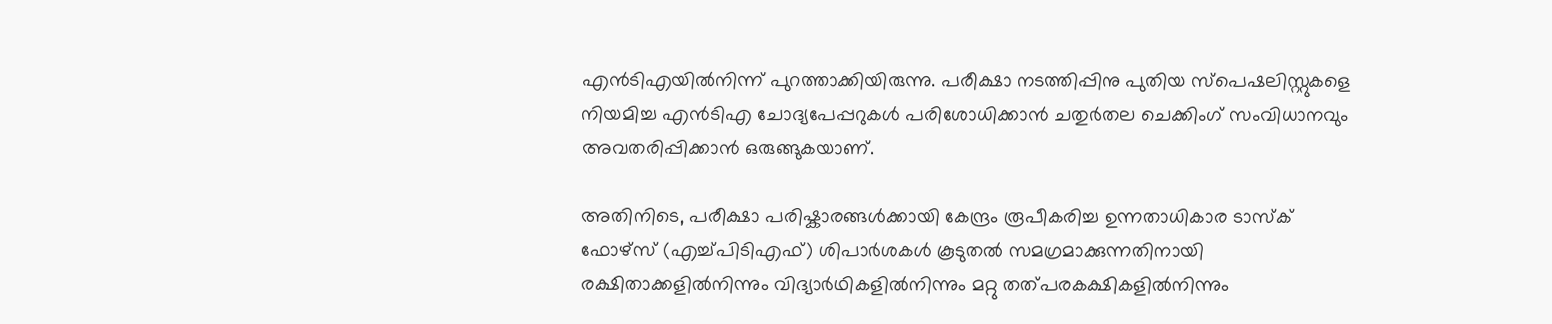എൻടിഎയിൽനിന്ന് പുറത്താക്കിയിരുന്നു. പരീക്ഷാ നടത്തിപ്പിനു പുതിയ സ്പെഷലിസ്റ്റുകളെ നിയമിച്ച എൻടിഎ ചോദ്യപേപ്പറുകൾ പരിശോധിക്കാൻ ചതുർതല ചെക്കിംഗ് സംവിധാനവും അവതരിപ്പിക്കാൻ ഒരുങ്ങുകയാണ്.

അതിനിടെ, പരീക്ഷാ പരിഷ്കാരങ്ങൾക്കായി കേന്ദ്രം രൂപീകരിച്ച ഉന്നതാധികാര ടാസ്‌ക് ഫോഴ്‌സ് (എച്ച്പിടിഎഫ്) ശിപാർശകൾ കൂടുതൽ സമഗ്രമാക്കുന്നതിനായി രക്ഷിതാക്കളിൽനിന്നും വിദ്യാർഥികളിൽനിന്നും മറ്റു തത്പരകക്ഷികളിൽനിന്നും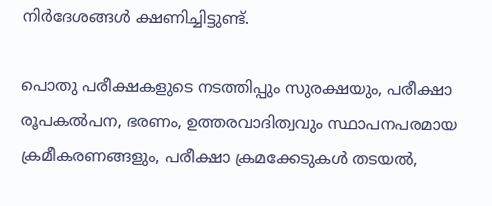നിർദേശങ്ങൾ ക്ഷണിച്ചിട്ടുണ്ട്.

പൊതു പരീക്ഷകളുടെ നടത്തിപ്പും സുരക്ഷയും, പരീക്ഷാ രൂപകൽപന, ഭരണം, ഉത്തരവാദിത്വവും സ്ഥാപനപരമായ ക്രമീകരണങ്ങളും, പരീക്ഷാ ക്രമക്കേടുകൾ തടയൽ,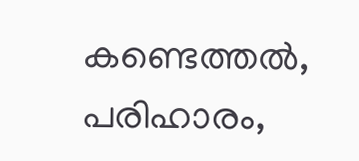കണ്ടെത്തൽ, പരിഹാരം,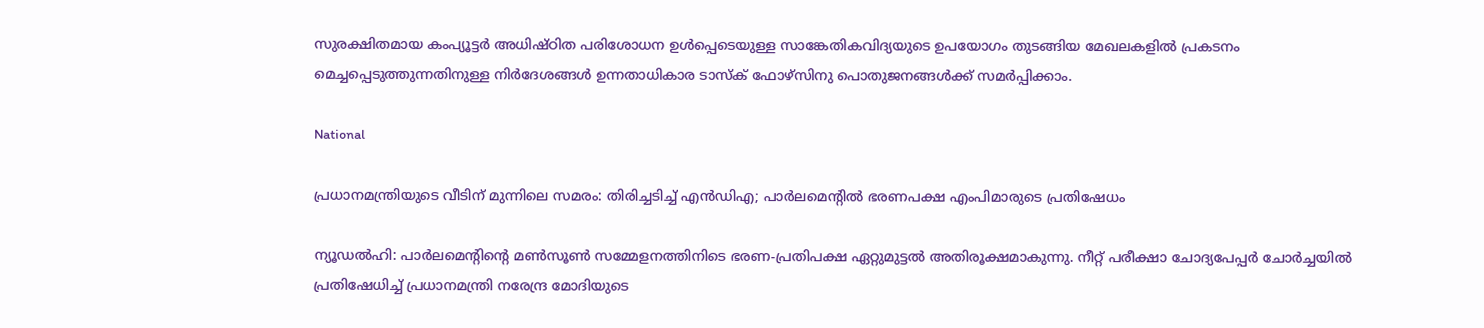സുരക്ഷിതമായ കംപ്യൂട്ടർ അധിഷ്ഠിത പരിശോധന ഉൾപ്പെടെയുള്ള സാങ്കേതികവിദ്യയുടെ ഉപയോഗം തുടങ്ങിയ മേഖലകളിൽ പ്രകടനം മെച്ചപ്പെടുത്തുന്നതിനുള്ള നിർദേശങ്ങൾ ഉന്നതാധികാര ടാസ്‌ക് ഫോഴ്‌സിനു പൊതുജനങ്ങൾക്ക് സമർപ്പിക്കാം.

National

പ്രധാനമന്ത്രിയുടെ വീടിന് മുന്നിലെ സമരം: തിരിച്ചടിച്ച് എൻഡിഎ; പാർലമെന്‍റിൽ ഭരണപക്ഷ എംപിമാരുടെ പ്രതിഷേധം

ന്യൂഡൽഹി: പാർലമെന്‍റിന്‍റെ മൺസൂൺ സമ്മേളനത്തിനിടെ ഭരണ-പ്രതിപക്ഷ ഏറ്റുമുട്ടൽ അതിരൂക്ഷമാകുന്നു. നീറ്റ് പരീക്ഷാ ചോദ്യപേപ്പർ ചോർച്ചയിൽ പ്രതിഷേധിച്ച് പ്രധാനമന്ത്രി നരേന്ദ്ര മോദിയുടെ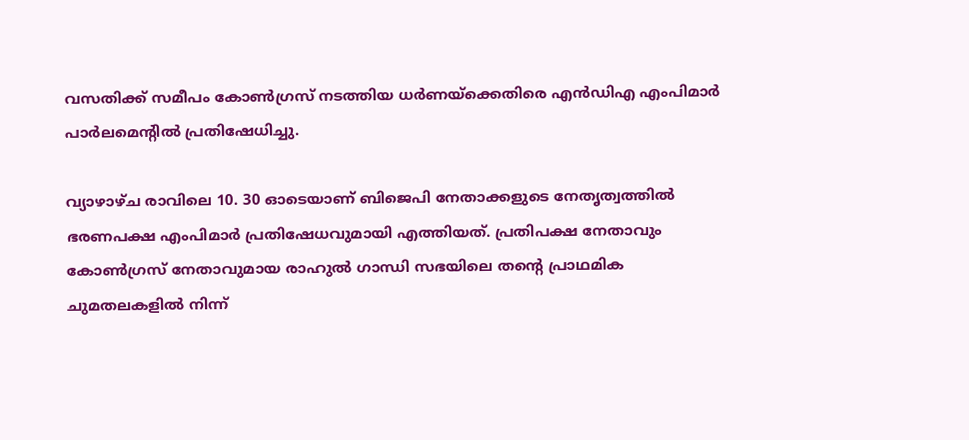വസതിക്ക് സമീപം കോൺഗ്രസ് നടത്തിയ ധർണയ്‌ക്കെതിരെ എൻഡിഎ എംപിമാർ പാർലമെന്‍റിൽ പ്രതിഷേധിച്ചു.

വ്യാഴാഴ്ച രാവിലെ 10. 30 ഓടെയാണ് ബിജെപി നേതാക്കളുടെ നേതൃത്വത്തിൽ ഭരണപക്ഷ എംപിമാർ പ്രതിഷേധവുമായി എത്തിയത്. പ്രതിപക്ഷ നേതാവും കോൺഗ്രസ് നേതാവുമായ രാഹുൽ ഗാന്ധി സഭയിലെ തന്‍റെ പ്രാഥമിക ചുമതലകളിൽ നിന്ന്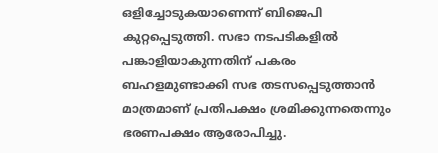ഒളിച്ചോടുകയാണെന്ന് ബിജെപി കുറ്റപ്പെടുത്തി. സഭാ നടപടികളിൽ പങ്കാളിയാകുന്നതിന് പകരം ബഹളമുണ്ടാക്കി സഭ തടസപ്പെടുത്താൻ മാത്രമാണ് പ്രതിപക്ഷം ശ്രമിക്കുന്നതെന്നും ഭരണപക്ഷം ആരോപിച്ചു.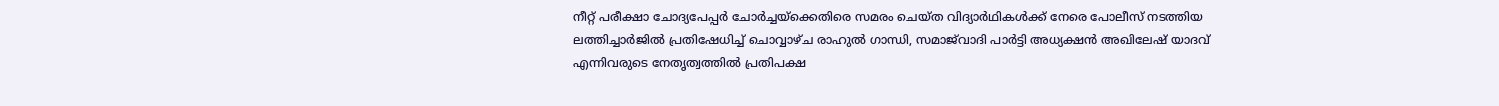നീറ്റ് പരീക്ഷാ ചോദ്യപേപ്പർ ചോർച്ചയ്‌ക്കെതിരെ സമരം ചെയ്ത വിദ്യാർഥികൾക്ക് നേരെ പോലീസ് നടത്തിയ ലത്തിച്ചാർജിൽ പ്രതിഷേധിച്ച് ചൊവ്വാഴ്ച രാഹുൽ ഗാന്ധി, സമാജ്‌വാദി പാർട്ടി അധ്യക്ഷൻ അഖിലേഷ് യാദവ് എന്നിവരുടെ നേതൃത്വത്തിൽ പ്രതിപക്ഷ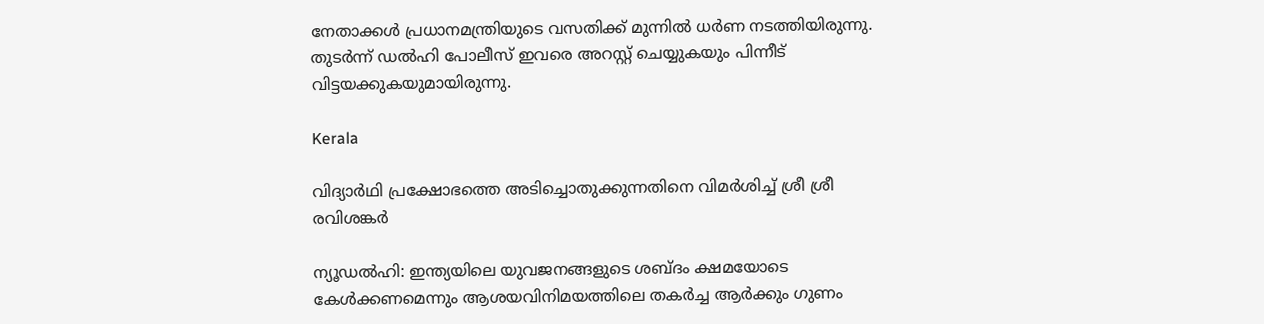നേതാക്കൾ പ്രധാനമന്ത്രിയുടെ വസതിക്ക് മുന്നിൽ ധർണ നടത്തിയിരുന്നു. തുടർന്ന് ഡൽഹി പോലീസ് ഇവരെ അറസ്റ്റ് ചെയ്യുകയും പിന്നീട് വിട്ടയക്കുകയുമായിരുന്നു.

Kerala

വിദ്യാർഥി പ്രക്ഷോഭത്തെ അടിച്ചൊതുക്കുന്നതിനെ വിമർശിച്ച് ശ്രീ ശ്രീ രവിശങ്കർ

ന്യൂഡൽഹി: ഇന്ത്യയിലെ യുവജനങ്ങളുടെ ശബ്ദം ക്ഷമയോടെ കേൾക്കണമെന്നും ആശയവിനിമയത്തിലെ തകർച്ച ആർക്കും ഗുണം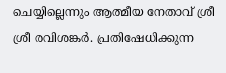ചെയ്യില്ലെന്നും ആത്മീയ നേതാവ് ശ്രീ ശ്രീ രവിശങ്കർ. പ്രതിഷേധിക്കുന്ന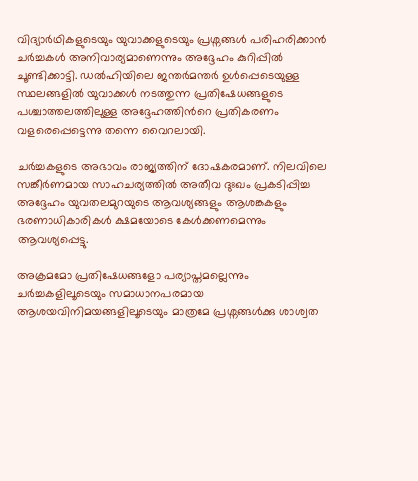വിദ്യാർഥികളുടെയും യുവാക്കളുടെയും പ്രശ്നങ്ങൾ പരിഹരിക്കാൻ ചർച്ചകൾ അനിവാര്യമാണെന്നും അദ്ദേഹം കുറിപ്പിൽ ചൂണ്ടിക്കാട്ടി. ഡൽഹിയിലെ ജന്തർമന്തർ ഉൾപ്പെടെയുള്ള സ്ഥലങ്ങളിൽ യുവാക്കൾ നടത്തുന്ന പ്രതിഷേധങ്ങളുടെ പശ്ചാത്തലത്തിലുള്ള അദ്ദേഹത്തിന്‍റെ പ്രതികരണം വളരെപ്പെട്ടെന്നു തന്നെ വൈറലായി.

ചർച്ചകളുടെ അഭാവം രാജ്യത്തിന് ദോഷകരമാണ്. നിലവിലെ സങ്കീർണമായ സാഹചര്യത്തിൽ അതീവ ദുഃഖം പ്രകടിപ്പിച്ച അദ്ദേഹം യുവതലമുറയുടെ ആവശ്യങ്ങളും ആശങ്കകളും ഭരണാധികാരികൾ ക്ഷമയോടെ കേൾക്കണമെന്നും ആവശ്യപ്പെട്ടു.

അക്രമമോ പ്രതിഷേധങ്ങളോ പര്യാപ്തമല്ലെന്നും ചർച്ചകളിലൂടെയും സമാധാനപരമായ ആശയവിനിമയങ്ങളിലൂടെയും മാത്രമേ പ്രശ്നങ്ങൾക്കു ശാശ്വത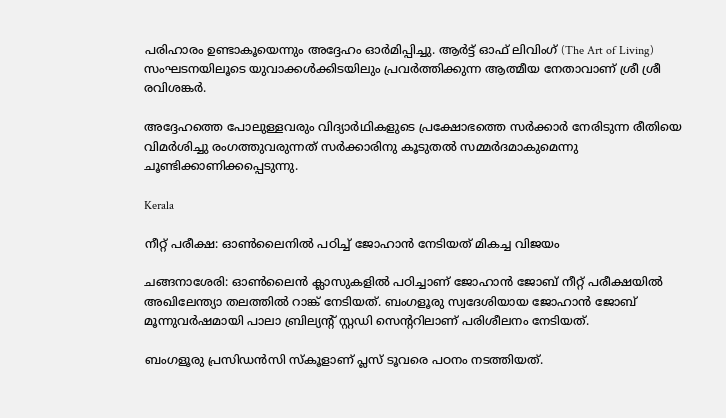പരിഹാരം ഉണ്ടാകൂയെന്നും അദ്ദേഹം ഓർമിപ്പിച്ചു. ആർട്ട് ഓഫ് ലിവിംഗ് (The Art of Living) സംഘടനയിലൂടെ യുവാക്കൾക്കിടയിലും പ്രവർത്തിക്കുന്ന ആത്മീയ നേതാവാണ് ശ്രീ ശ്രീ രവിശങ്കർ.

അദ്ദേഹത്തെ പോലുള്ളവരും വിദ്യാർഥികളുടെ പ്രക്ഷോഭത്തെ സർക്കാർ നേരിടുന്ന രീതിയെ വിമർശിച്ചു രംഗത്തുവരുന്നത് സർക്കാരിനു കൂടുതൽ സമ്മർദമാകുമെന്നു ചൂണ്ടിക്കാണിക്കപ്പെടുന്നു.

Kerala

നീറ്റ് പരീക്ഷ: ഓണ്‍ലൈനിൽ പഠിച്ച് ജോഹാന്‍ നേടിയത് മികച്ച വിജയം

ചങ്ങനാശേരി: ഓണ്‍ലൈന്‍ ക്ലാസുകളില്‍ പഠിച്ചാണ് ജോഹാന്‍ ജോബ് നീറ്റ് പരീക്ഷയില്‍ അഖിലേന്ത‍്യാ തലത്തിൽ റാങ്ക് നേടിയത്. ബംഗളൂരു സ്വദേശിയായ ജോഹാന്‍ ജോബ് മൂന്നുവര്‍ഷമായി പാലാ ബ്രില്യന്‍റ് സ്റ്റഡി സെന്‍ററിലാണ് പരിശീലനം നേടിയത്.

ബംഗളൂരു പ്രസിഡന്‍സി സ്‌കൂളാണ് പ്ലസ് ടൂവരെ പഠനം നടത്തിയത്.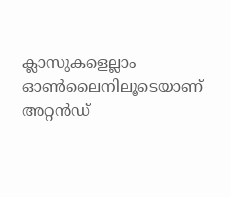ക്ലാസുകളെല്ലാം ഓണ്‍ലൈനിലൂടെയാണ് അറ്റൻഡ്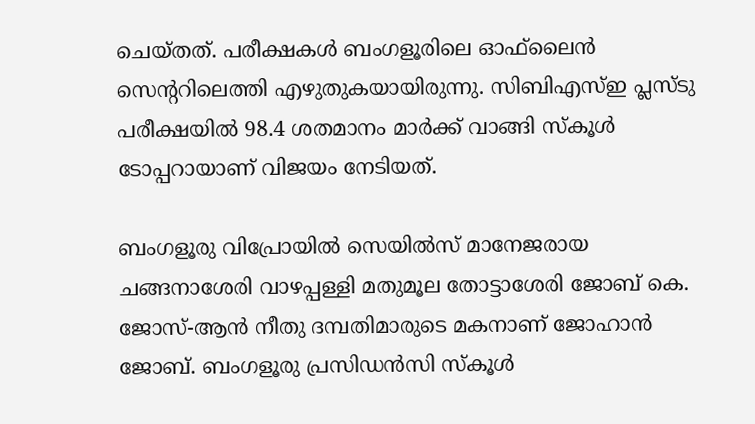ചെയ്തത്. പരീക്ഷകള്‍ ബംഗളൂരിലെ ഓഫ്‌ലൈന്‍ സെന്‍ററിലെത്തി എഴുതുകയായിരുന്നു. സിബിഎസ്ഇ പ്ലസ്ടു പരീക്ഷയില്‍ 98.4 ശതമാനം മാര്‍ക്ക് വാങ്ങി സ്‌കൂള്‍ ടോപ്പറായാണ് വിജയം നേടിയത്.

ബംഗളൂരു വിപ്രോയില്‍ സെയില്‍സ് മാനേജരായ ചങ്ങനാശേരി വാഴപ്പള്ളി മതുമൂല തോട്ടാശേരി ജോബ് കെ. ജോസ്-ആന്‍ നീതു ദമ്പതിമാരുടെ മകനാണ് ജോഹാന്‍ ജോബ്. ബംഗളൂരു പ്രസിഡന്‍സി സ്‌കൂള്‍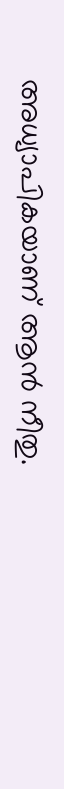അധ്യാപികയാണ് ആന്‍ നീതു.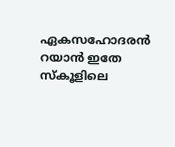ഏകസഹോദരന്‍ റയാന്‍ ഇതേ സ്‌കൂളിലെ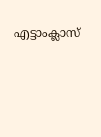എട്ടാംക്ലാസ്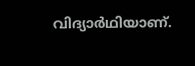വിദ്യാര്‍ഥിയാണ്.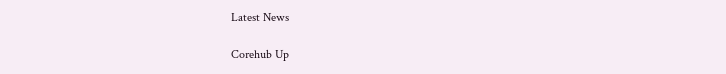Latest News

Corehub Up